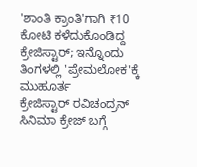'ಶಾಂತಿ ಕ್ರಾಂತಿ'ಗಾಗಿ ₹10 ಕೋಟಿ ಕಳೆದುಕೊಂಡಿದ್ದ ಕ್ರೇಜಿಸ್ಟಾರ್; ಇನ್ನೊಂದು ತಿಂಗಳಲ್ಲಿ 'ಪ್ರೇಮಲೋಕ'ಕ್ಕೆ ಮುಹೂರ್ತ
ಕ್ರೇಜಿಸ್ಟಾರ್ ರವಿಚಂದ್ರನ್ ಸಿನಿಮಾ ಕ್ರೇಜ್ ಬಗ್ಗೆ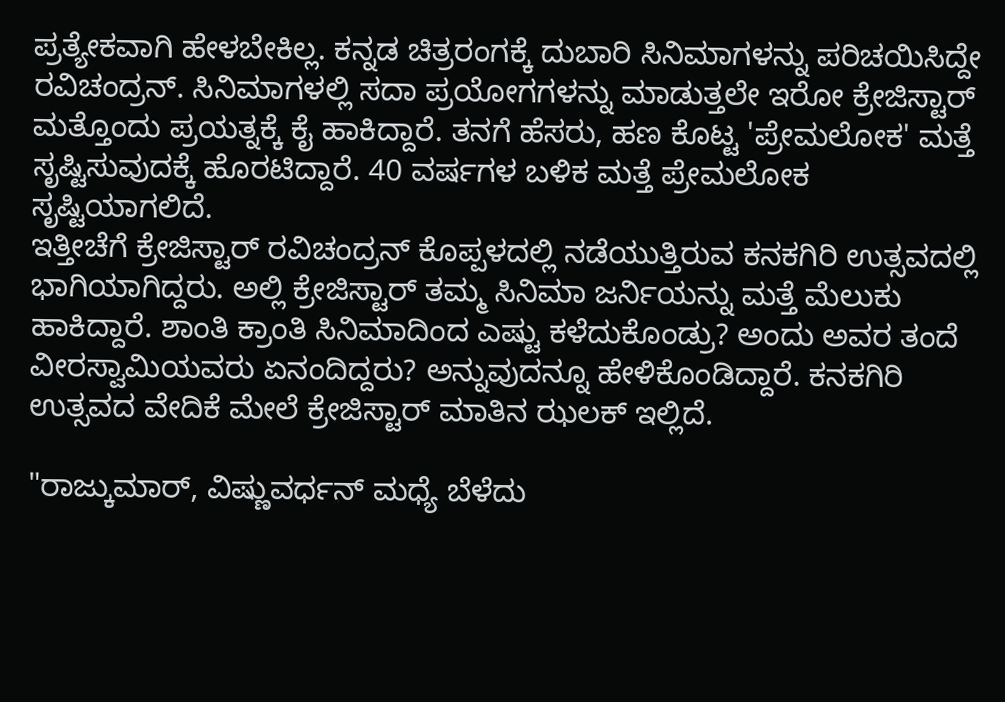ಪ್ರತ್ಯೇಕವಾಗಿ ಹೇಳಬೇಕಿಲ್ಲ. ಕನ್ನಡ ಚಿತ್ರರಂಗಕ್ಕೆ ದುಬಾರಿ ಸಿನಿಮಾಗಳನ್ನು ಪರಿಚಯಿಸಿದ್ದೇ ರವಿಚಂದ್ರನ್. ಸಿನಿಮಾಗಳಲ್ಲಿ ಸದಾ ಪ್ರಯೋಗಗಳನ್ನು ಮಾಡುತ್ತಲೇ ಇರೋ ಕ್ರೇಜಿಸ್ಟಾರ್ ಮತ್ತೊಂದು ಪ್ರಯತ್ನಕ್ಕೆ ಕೈ ಹಾಕಿದ್ದಾರೆ. ತನಗೆ ಹೆಸರು, ಹಣ ಕೊಟ್ಟ 'ಪ್ರೇಮಲೋಕ' ಮತ್ತೆ ಸೃಷ್ಟಿಸುವುದಕ್ಕೆ ಹೊರಟಿದ್ದಾರೆ. 40 ವರ್ಷಗಳ ಬಳಿಕ ಮತ್ತೆ ಪ್ರೇಮಲೋಕ ಸೃಷ್ಟಿಯಾಗಲಿದೆ.
ಇತ್ತೀಚೆಗೆ ಕ್ರೇಜಿಸ್ಟಾರ್ ರವಿಚಂದ್ರನ್ ಕೊಪ್ಪಳದಲ್ಲಿ ನಡೆಯುತ್ತಿರುವ ಕನಕಗಿರಿ ಉತ್ಸವದಲ್ಲಿ ಭಾಗಿಯಾಗಿದ್ದರು. ಅಲ್ಲಿ ಕ್ರೇಜಿಸ್ಟಾರ್ ತಮ್ಮ ಸಿನಿಮಾ ಜರ್ನಿಯನ್ನು ಮತ್ತೆ ಮೆಲುಕು ಹಾಕಿದ್ದಾರೆ. ಶಾಂತಿ ಕ್ರಾಂತಿ ಸಿನಿಮಾದಿಂದ ಎಷ್ಟು ಕಳೆದುಕೊಂಡ್ರು? ಅಂದು ಅವರ ತಂದೆ ವೀರಸ್ವಾಮಿಯವರು ಏನಂದಿದ್ದರು? ಅನ್ನುವುದನ್ನೂ ಹೇಳಿಕೊಂಡಿದ್ದಾರೆ. ಕನಕಗಿರಿ ಉತ್ಸವದ ವೇದಿಕೆ ಮೇಲೆ ಕ್ರೇಜಿಸ್ಟಾರ್ ಮಾತಿನ ಝಲಕ್ ಇಲ್ಲಿದೆ.

"ರಾಜ್ಕುಮಾರ್, ವಿಷ್ಣುವರ್ಧನ್ ಮಧ್ಯೆ ಬೆಳೆದು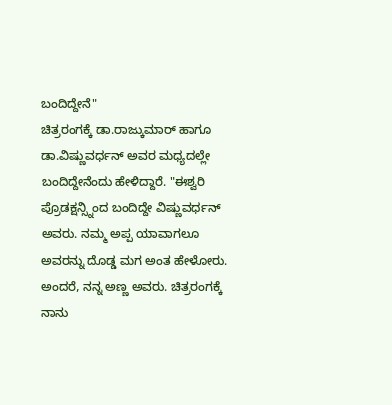ಬಂದಿದ್ದೇನೆ"
ಚಿತ್ರರಂಗಕ್ಕೆ ಡಾ.ರಾಜ್ಕುಮಾರ್ ಹಾಗೂ ಡಾ.ವಿಷ್ಣುವರ್ಧನ್ ಅವರ ಮಧ್ಯದಲ್ಲೇ ಬಂದಿದ್ದೇನೆಂದು ಹೇಳಿದ್ದಾರೆ. "ಈಶ್ವರಿ ಪ್ರೊಡಕ್ಷನ್ಸ್ನಿಂದ ಬಂದಿದ್ದೇ ವಿಷ್ಣುವರ್ಧನ್ ಅವರು. ನಮ್ಮ ಅಪ್ಪ ಯಾವಾಗಲೂ ಅವರನ್ನು ದೊಡ್ಡ ಮಗ ಅಂತ ಹೇಳೋರು. ಅಂದರೆ, ನನ್ನ ಅಣ್ಣ ಅವರು. ಚಿತ್ರರಂಗಕ್ಕೆ ನಾನು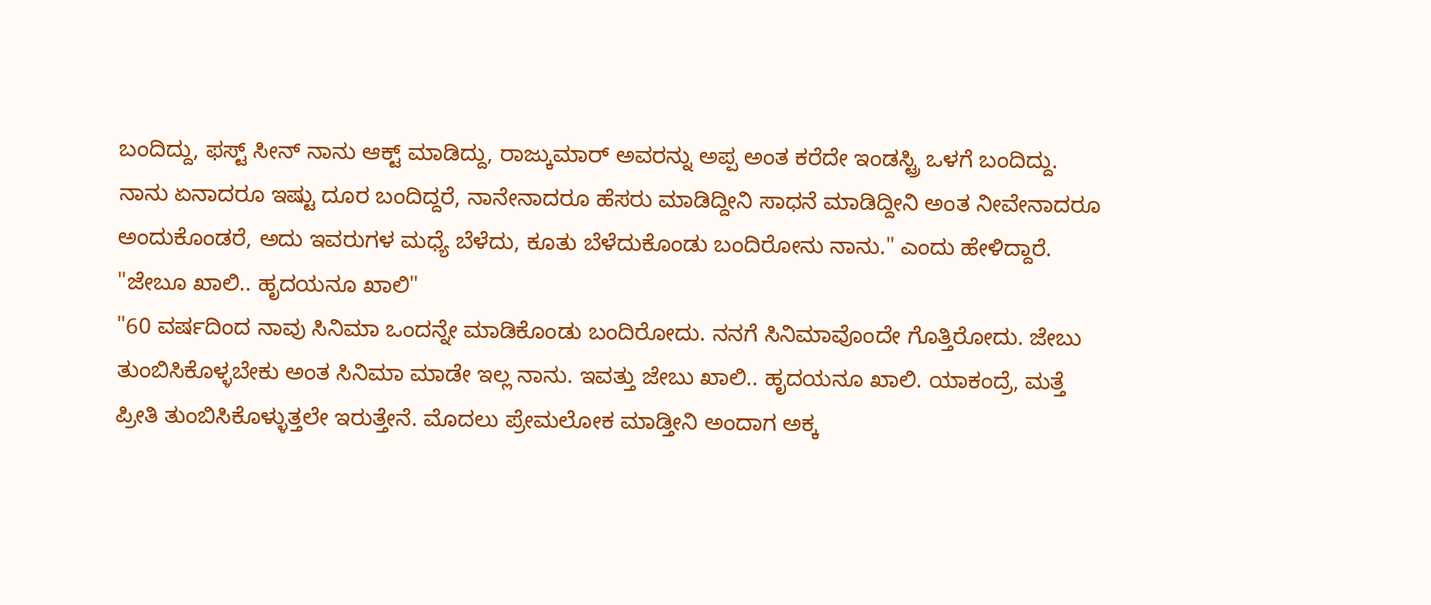ಬಂದಿದ್ದು, ಫಸ್ಟ್ ಸೀನ್ ನಾನು ಆಕ್ಟ್ ಮಾಡಿದ್ದು, ರಾಜ್ಕುಮಾರ್ ಅವರನ್ನು ಅಪ್ಪ ಅಂತ ಕರೆದೇ ಇಂಡಸ್ಟ್ರಿ ಒಳಗೆ ಬಂದಿದ್ದು. ನಾನು ಏನಾದರೂ ಇಷ್ಟು ದೂರ ಬಂದಿದ್ದರೆ, ನಾನೇನಾದರೂ ಹೆಸರು ಮಾಡಿದ್ದೀನಿ ಸಾಧನೆ ಮಾಡಿದ್ದೀನಿ ಅಂತ ನೀವೇನಾದರೂ ಅಂದುಕೊಂಡರೆ, ಅದು ಇವರುಗಳ ಮಧ್ಯೆ ಬೆಳೆದು, ಕೂತು ಬೆಳೆದುಕೊಂಡು ಬಂದಿರೋನು ನಾನು." ಎಂದು ಹೇಳಿದ್ದಾರೆ.
"ಜೇಬೂ ಖಾಲಿ.. ಹೃದಯನೂ ಖಾಲಿ"
"60 ವರ್ಷದಿಂದ ನಾವು ಸಿನಿಮಾ ಒಂದನ್ನೇ ಮಾಡಿಕೊಂಡು ಬಂದಿರೋದು. ನನಗೆ ಸಿನಿಮಾವೊಂದೇ ಗೊತ್ತಿರೋದು. ಜೇಬು ತುಂಬಿಸಿಕೊಳ್ಳಬೇಕು ಅಂತ ಸಿನಿಮಾ ಮಾಡೇ ಇಲ್ಲ ನಾನು. ಇವತ್ತು ಜೇಬು ಖಾಲಿ.. ಹೃದಯನೂ ಖಾಲಿ. ಯಾಕಂದ್ರೆ, ಮತ್ತೆ ಪ್ರೀತಿ ತುಂಬಿಸಿಕೊಳ್ಳುತ್ತಲೇ ಇರುತ್ತೇನೆ. ಮೊದಲು ಪ್ರೇಮಲೋಕ ಮಾಡ್ತೀನಿ ಅಂದಾಗ ಅಕ್ಕ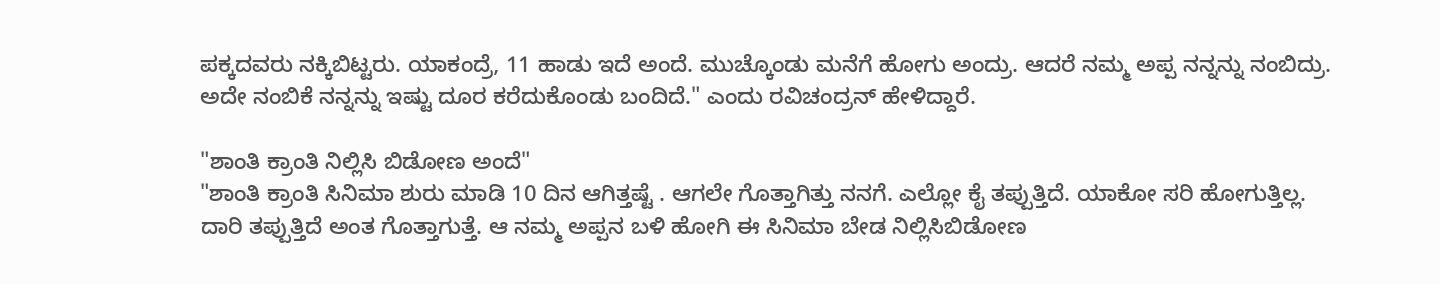ಪಕ್ಕದವರು ನಕ್ಕಿಬಿಟ್ಟರು. ಯಾಕಂದ್ರೆ, 11 ಹಾಡು ಇದೆ ಅಂದೆ. ಮುಚ್ಕೊಂಡು ಮನೆಗೆ ಹೋಗು ಅಂದ್ರು. ಆದರೆ ನಮ್ಮ ಅಪ್ಪ ನನ್ನನ್ನು ನಂಬಿದ್ರು. ಅದೇ ನಂಬಿಕೆ ನನ್ನನ್ನು ಇಷ್ಟು ದೂರ ಕರೆದುಕೊಂಡು ಬಂದಿದೆ." ಎಂದು ರವಿಚಂದ್ರನ್ ಹೇಳಿದ್ದಾರೆ.

"ಶಾಂತಿ ಕ್ರಾಂತಿ ನಿಲ್ಲಿಸಿ ಬಿಡೋಣ ಅಂದೆ"
"ಶಾಂತಿ ಕ್ರಾಂತಿ ಸಿನಿಮಾ ಶುರು ಮಾಡಿ 10 ದಿನ ಆಗಿತ್ತಷ್ಟೆ . ಆಗಲೇ ಗೊತ್ತಾಗಿತ್ತು ನನಗೆ. ಎಲ್ಲೋ ಕೈ ತಪ್ಪುತ್ತಿದೆ. ಯಾಕೋ ಸರಿ ಹೋಗುತ್ತಿಲ್ಲ. ದಾರಿ ತಪ್ಪುತ್ತಿದೆ ಅಂತ ಗೊತ್ತಾಗುತ್ತೆ. ಆ ನಮ್ಮ ಅಪ್ಪನ ಬಳಿ ಹೋಗಿ ಈ ಸಿನಿಮಾ ಬೇಡ ನಿಲ್ಲಿಸಿಬಿಡೋಣ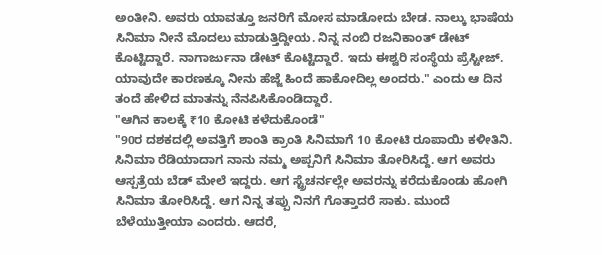ಅಂತೀನಿ. ಅವರು ಯಾವತ್ತೂ ಜನರಿಗೆ ಮೋಸ ಮಾಡೋದು ಬೇಡ. ನಾಲ್ಕು ಭಾಷೆಯ ಸಿನಿಮಾ ನೀನೆ ಮೊದಲು ಮಾಡುತ್ತಿದ್ದೀಯ. ನಿನ್ನ ನಂಬಿ ರಜನಿಕಾಂತ್ ಡೇಟ್ ಕೊಟ್ಟಿದ್ದಾರೆ. ನಾಗಾರ್ಜುನಾ ಡೇಟ್ ಕೊಟ್ಟಿದ್ದಾರೆ. ಇದು ಈಶ್ವರಿ ಸಂಸ್ಥೆಯ ಪ್ರೆಸ್ಟೀಜ್. ಯಾವುದೇ ಕಾರಣಕ್ಕೂ ನೀನು ಹೆಜ್ಜೆ ಹಿಂದೆ ಹಾಕೋದಿಲ್ಲ ಅಂದರು." ಎಂದು ಆ ದಿನ ತಂದೆ ಹೇಳಿದ ಮಾತನ್ನು ನೆನಪಿಸಿಕೊಂಡಿದ್ದಾರೆ.
"ಆಗಿನ ಕಾಲಕ್ಕೆ ₹10 ಕೋಟಿ ಕಳೆದುಕೊಂಡೆ"
"90ರ ದಶಕದಲ್ಲಿ ಅವತ್ತಿಗೆ ಶಾಂತಿ ಕ್ರಾಂತಿ ಸಿನಿಮಾಗೆ 10 ಕೋಟಿ ರೂಪಾಯಿ ಕಳೀತಿನಿ. ಸಿನಿಮಾ ರೆಡಿಯಾದಾಗ ನಾನು ನಮ್ಮ ಅಪ್ಪನಿಗೆ ಸಿನಿಮಾ ತೋರಿಸಿದ್ದೆ. ಆಗ ಅವರು ಆಸ್ಪತ್ರೆಯ ಬೆಡ್ ಮೇಲೆ ಇದ್ದರು. ಆಗ ಸ್ಟ್ರೆಚರ್ನಲ್ಲೇ ಅವರನ್ನು ಕರೆದುಕೊಂಡು ಹೋಗಿ ಸಿನಿಮಾ ತೋರಿಸಿದ್ದೆ. ಆಗ ನಿನ್ನ ತಪ್ಪು ನಿನಗೆ ಗೊತ್ತಾದರೆ ಸಾಕು. ಮುಂದೆ ಬೆಳೆಯುತ್ತೀಯಾ ಎಂದರು. ಆದರೆ,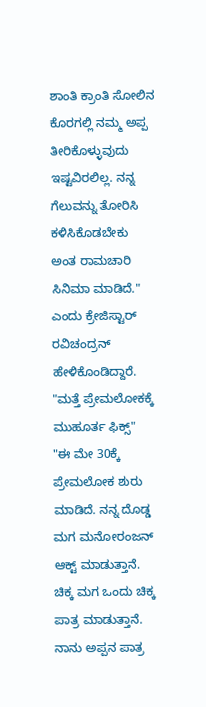ಶಾಂತಿ ಕ್ರಾಂತಿ ಸೋಲಿನ ಕೊರಗಲ್ಲಿ ನಮ್ಮ ಅಪ್ಪ ತೀರಿಕೊಳ್ಳುವುದು ಇಷ್ಟವಿರಲಿಲ್ಲ. ನನ್ನ ಗೆಲುವನ್ನು ತೋರಿಸಿ ಕಳಿಸಿಕೊಡಬೇಕು ಅಂತ ರಾಮಚಾರಿ ಸಿನಿಮಾ ಮಾಡಿದೆ." ಎಂದು ಕ್ರೇಜಿಸ್ಟಾರ್ ರವಿಚಂದ್ರನ್ ಹೇಳಿಕೊಂಡಿದ್ದಾರೆ.
"ಮತ್ತೆ ಪ್ರೇಮಲೋಕಕ್ಕೆ ಮುಹೂರ್ತ ಫಿಕ್ಸ್"
"ಈ ಮೇ 30ಕ್ಕೆ ಪ್ರೇಮಲೋಕ ಶುರು ಮಾಡಿದೆ. ನನ್ನ ದೊಡ್ಡ ಮಗ ಮನೋರಂಜನ್ ಆಕ್ಟ್ ಮಾಡುತ್ತಾನೆ. ಚಿಕ್ಕ ಮಗ ಒಂದು ಚಿಕ್ಕ ಪಾತ್ರ ಮಾಡುತ್ತಾನೆ. ನಾನು ಅಪ್ಪನ ಪಾತ್ರ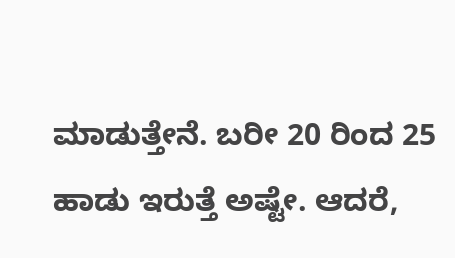ಮಾಡುತ್ತೇನೆ. ಬರೀ 20 ರಿಂದ 25 ಹಾಡು ಇರುತ್ತೆ ಅಷ್ಟೇ. ಆದರೆ,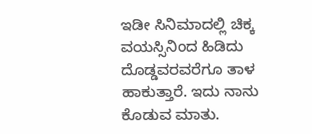ಇಡೀ ಸಿನಿಮಾದಲ್ಲಿ ಚಿಕ್ಕ ವಯಸ್ಸಿನಿಂದ ಹಿಡಿದು ದೊಡ್ಡವರವರೆಗೂ ತಾಳ ಹಾಕುತ್ತಾರೆ. ಇದು ನಾನು ಕೊಡುವ ಮಾತು.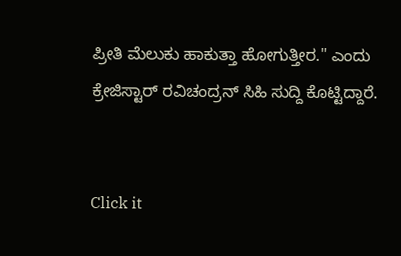ಪ್ರೀತಿ ಮೆಲುಕು ಹಾಕುತ್ತಾ ಹೋಗುತ್ತೀರ." ಎಂದು ಕ್ರೇಜಿಸ್ಟಾರ್ ರವಿಚಂದ್ರನ್ ಸಿಹಿ ಸುದ್ದಿ ಕೊಟ್ಟಿದ್ದಾರೆ.


Click it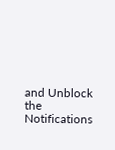and Unblock the Notifications